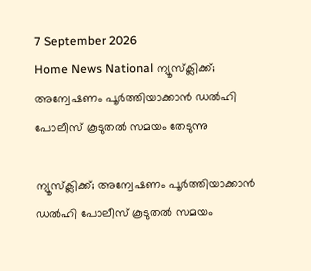7 September 2026
Home News National ന്യൂസ്‌ക്ലിക്ക്; അന്വേഷണം പൂർത്തിയാക്കാൻ ഡൽഹി പോലീസ് കൂടുതൽ സമയം തേടുന്നു

ന്യൂസ്‌ക്ലിക്ക്; അന്വേഷണം പൂർത്തിയാക്കാൻ ഡൽഹി പോലീസ് കൂടുതൽ സമയം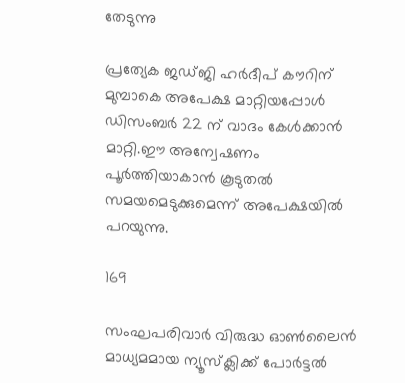തേടുന്നു

പ്രത്യേക ജഡ്ജി ഹർദീപ് കൗറിന് മുമ്പാകെ അപേക്ഷ മാറ്റിയപ്പോൾ ഡിസംബർ 22 ന് വാദം കേൾക്കാൻ മാറ്റി.ഈ അന്വേഷണം പൂർത്തിയാകാൻ കൂടുതൽ സമയമെടുക്കുമെന്ന് അപേക്ഷയിൽ പറയുന്നു.

169

സംഘപരിവാർ വിരുദ്ധ ഓൺലൈൻ മാധ്യമമായ ന്യൂസ്‌ക്ലിക്ക് പോർട്ടൽ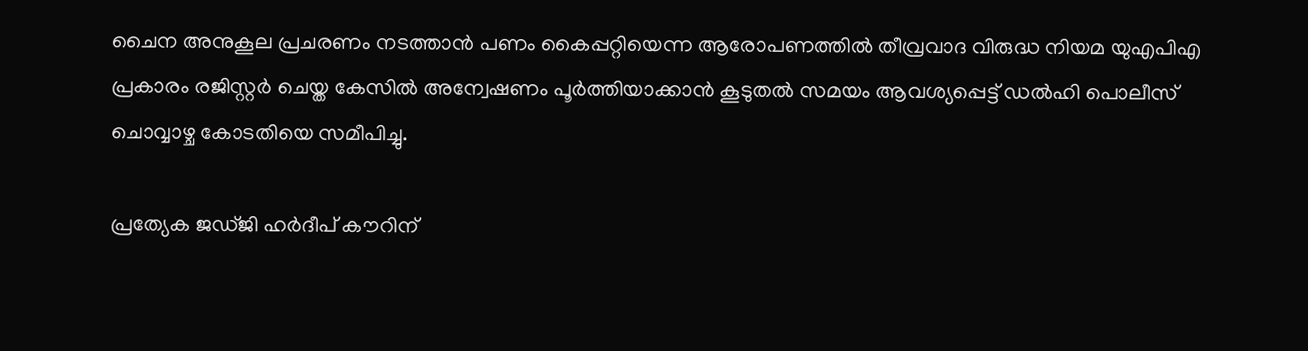ചൈന അനുകൂല പ്രചരണം നടത്താൻ പണം കൈപ്പറ്റിയെന്ന ആരോപണത്തിൽ തീവ്രവാദ വിരുദ്ധ നിയമ യുഎപിഎ പ്രകാരം രജിസ്റ്റർ ചെയ്ത കേസിൽ അന്വേഷണം പൂർത്തിയാക്കാൻ കൂടുതൽ സമയം ആവശ്യപ്പെട്ട് ഡൽഹി പൊലീസ് ചൊവ്വാഴ്ച കോടതിയെ സമീപിച്ചു.

പ്രത്യേക ജഡ്ജി ഹർദീപ് കൗറിന്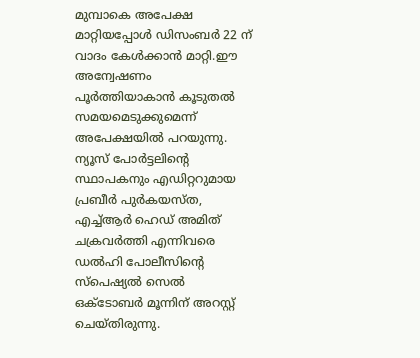മുമ്പാകെ അപേക്ഷ മാറ്റിയപ്പോൾ ഡിസംബർ 22 ന് വാദം കേൾക്കാൻ മാറ്റി.ഈ അന്വേഷണം പൂർത്തിയാകാൻ കൂടുതൽ സമയമെടുക്കുമെന്ന് അപേക്ഷയിൽ പറയുന്നു. ന്യൂസ് പോർട്ടലിന്റെ സ്ഥാപകനും എഡിറ്ററുമായ പ്രബീർ പുർകയസ്ത, എച്ച്ആർ ഹെഡ് അമിത് ചക്രവർത്തി എന്നിവരെ ഡൽഹി പോലീസിന്റെ സ്‌പെഷ്യൽ സെൽ ഒക്ടോബർ മൂന്നിന് അറസ്റ്റ് ചെയ്തിരുന്നു.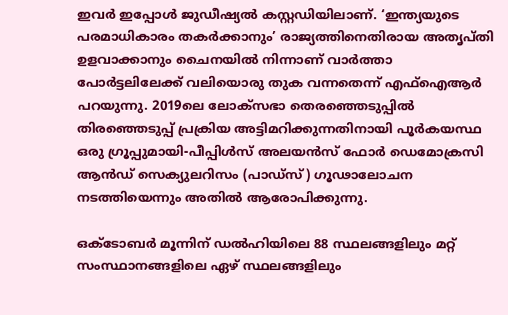ഇവർ ഇപ്പോൾ ജുഡീഷ്യൽ കസ്റ്റഡിയിലാണ്. ‘ഇന്ത്യയുടെ പരമാധികാരം തകർക്കാനും’ രാജ്യത്തിനെതിരായ അതൃപ്തി ഉളവാക്കാനും ചൈനയിൽ നിന്നാണ് വാർത്താ പോർട്ടലിലേക്ക് വലിയൊരു തുക വന്നതെന്ന് എഫ്‌ഐആർ പറയുന്നു. 2019ലെ ലോക്‌സഭാ തെരഞ്ഞെടുപ്പിൽ തിരഞ്ഞെടുപ്പ് പ്രക്രിയ അട്ടിമറിക്കുന്നതിനായി പൂർകയസ്ഥ ഒരു ഗ്രൂപ്പുമായി-പീപ്പിൾസ് അലയൻസ് ഫോർ ഡെമോക്രസി ആൻഡ് സെക്യുലറിസം (പാഡ്‌സ്) ഗൂഢാലോചന നടത്തിയെന്നും അതിൽ ആരോപിക്കുന്നു.

ഒക്‌ടോബർ മൂന്നിന് ഡൽഹിയിലെ 88 സ്ഥലങ്ങളിലും മറ്റ് സംസ്ഥാനങ്ങളിലെ ഏഴ് സ്ഥലങ്ങളിലും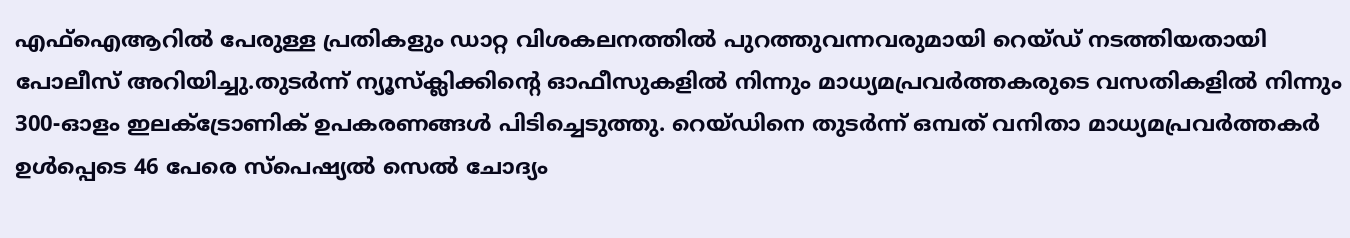എഫ്‌ഐആറിൽ പേരുള്ള പ്രതികളും ഡാറ്റ വിശകലനത്തിൽ പുറത്തുവന്നവരുമായി റെയ്ഡ് നടത്തിയതായി പോലീസ് അറിയിച്ചു.തുടർന്ന് ന്യൂസ്‌ക്ലിക്കിന്റെ ഓഫീസുകളിൽ നിന്നും മാധ്യമപ്രവർത്തകരുടെ വസതികളിൽ നിന്നും 300-ഓളം ഇലക്ട്രോണിക് ഉപകരണങ്ങൾ പിടിച്ചെടുത്തു. റെയ്ഡിനെ തുടർന്ന് ഒമ്പത് വനിതാ മാധ്യമപ്രവർത്തകർ ഉൾപ്പെടെ 46 പേരെ സ്‌പെഷ്യൽ സെൽ ചോദ്യം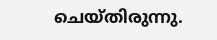ചെയ്തിരുന്നു.